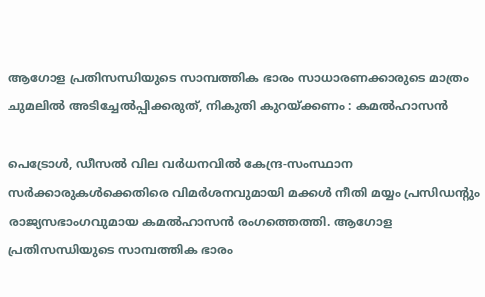ആഗോള പ്രതിസന്ധിയുടെ സാമ്പത്തിക ഭാരം സാധാരണക്കാരുടെ മാത്രം ചുമലിൽ അടിച്ചേൽപ്പിക്കരുത്, നികുതി കുറയ്ക്കണം : കമൽഹാസൻ

പെട്രോൾ, ഡീസൽ വില വർധനവിൽ കേന്ദ്ര-സംസ്ഥാന സർക്കാരുകൾക്കെതിരെ വിമർശനവുമായി മക്കൾ നീതി മയ്യം പ്രസിഡന്റും രാജ്യസഭാംഗവുമായ കമൽഹാസൻ രംഗത്തെത്തി. ആഗോള പ്രതിസന്ധിയുടെ സാമ്പത്തിക ഭാരം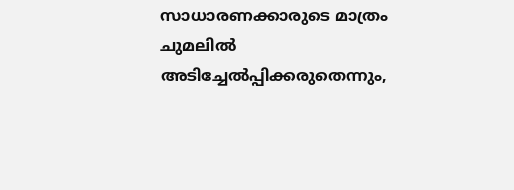സാധാരണക്കാരുടെ മാത്രം ചുമലിൽ അടിച്ചേൽപ്പിക്കരുതെന്നും,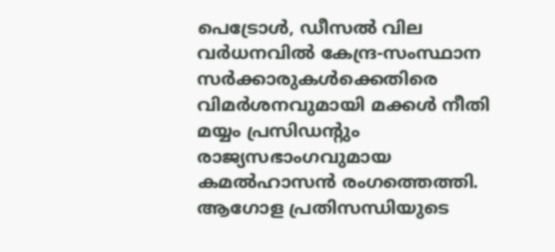പെട്രോൾ, ഡീസൽ വില വർധനവിൽ കേന്ദ്ര-സംസ്ഥാന സർക്കാരുകൾക്കെതിരെ വിമർശനവുമായി മക്കൾ നീതി മയ്യം പ്രസിഡന്റും രാജ്യസഭാംഗവുമായ കമൽഹാസൻ രംഗത്തെത്തി. ആഗോള പ്രതിസന്ധിയുടെ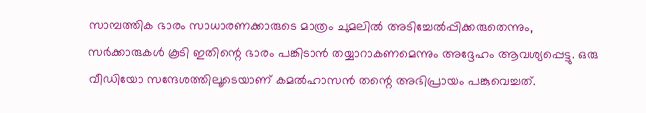സാമ്പത്തിക ഭാരം സാധാരണക്കാരുടെ മാത്രം ചുമലിൽ അടിച്ചേൽപ്പിക്കരുതെന്നും, സർക്കാരുകൾ കൂടി ഇതിന്റെ ഭാരം പങ്കിടാൻ തയ്യാറാകണമെന്നും അദ്ദേഹം ആവശ്യപ്പെട്ടു. ഒരു വീഡിയോ സന്ദേശത്തിലൂടെയാണ് കമൽഹാസൻ തന്റെ അഭിപ്രായം പങ്കുവെച്ചത്.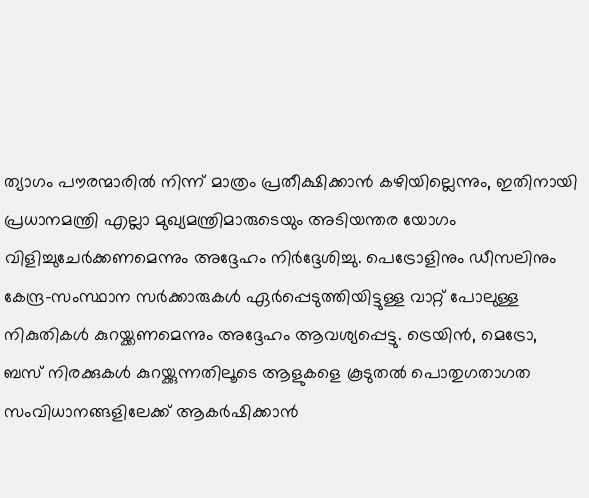ത്യാഗം പൗരന്മാരിൽ നിന്ന് മാത്രം പ്രതീക്ഷിക്കാൻ കഴിയില്ലെന്നും, ഇതിനായി പ്രധാനമന്ത്രി എല്ലാ മുഖ്യമന്ത്രിമാരുടെയും അടിയന്തര യോഗം വിളിച്ചുചേർക്കണമെന്നും അദ്ദേഹം നിർദ്ദേശിച്ചു. പെട്രോളിനും ഡീസലിനും കേന്ദ്ര-സംസ്ഥാന സർക്കാരുകൾ ഏർപ്പെടുത്തിയിട്ടുള്ള വാറ്റ് പോലുള്ള നികുതികൾ കുറയ്ക്കണമെന്നും അദ്ദേഹം ആവശ്യപ്പെട്ടു. ട്രെയിൻ, മെട്രോ, ബസ് നിരക്കുകൾ കുറയ്ക്കുന്നതിലൂടെ ആളുകളെ കൂടുതൽ പൊതുഗതാഗത സംവിധാനങ്ങളിലേക്ക് ആകർഷിക്കാൻ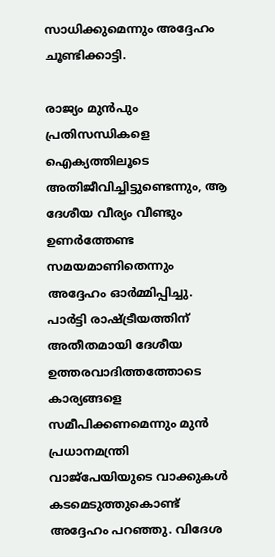സാധിക്കുമെന്നും അദ്ദേഹം ചൂണ്ടിക്കാട്ടി.

രാജ്യം മുൻപും പ്രതിസന്ധികളെ ഐക്യത്തിലൂടെ അതിജീവിച്ചിട്ടുണ്ടെന്നും, ആ ദേശീയ വീര്യം വീണ്ടും ഉണർത്തേണ്ട സമയമാണിതെന്നും അദ്ദേഹം ഓർമ്മിപ്പിച്ചു. പാർട്ടി രാഷ്ട്രീയത്തിന് അതീതമായി ദേശീയ ഉത്തരവാദിത്തത്തോടെ കാര്യങ്ങളെ സമീപിക്കണമെന്നും മുൻ പ്രധാനമന്ത്രി വാജ്പേയിയുടെ വാക്കുകൾ കടമെടുത്തുകൊണ്ട് അദ്ദേഹം പറഞ്ഞു. വിദേശ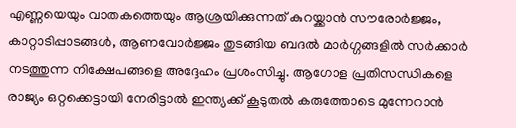എണ്ണയെയും വാതകത്തെയും ആശ്രയിക്കുന്നത് കുറയ്ക്കാൻ സൗരോർജ്ജം, കാറ്റാടിപ്പാടങ്ങൾ, ആണവോർജ്ജം തുടങ്ങിയ ബദൽ മാർഗ്ഗങ്ങളിൽ സർക്കാർ നടത്തുന്ന നിക്ഷേപങ്ങളെ അദ്ദേഹം പ്രശംസിച്ചു. ആഗോള പ്രതിസന്ധികളെ രാജ്യം ഒറ്റക്കെട്ടായി നേരിട്ടാൽ ഇന്ത്യക്ക് കൂടുതൽ കരുത്തോടെ മുന്നേറാൻ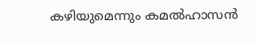കഴിയുമെന്നും കമൽഹാസൻ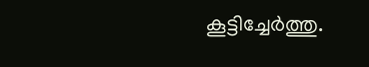കൂട്ടിച്ചേർത്തു.